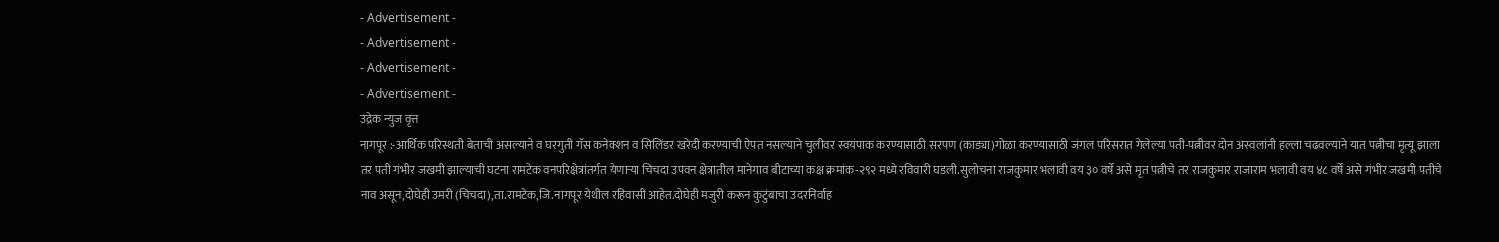- Advertisement -
- Advertisement -
- Advertisement -
- Advertisement -
उद्रेक न्युज वृत्त
नागपूर :-आर्थिक परिस्थती बेताची असल्याने व घरगुती गॅस कनेक्शन व सिलिंडर खरेदी करण्याची ऐपत नसल्याने चुलीवर स्वयंपाक करण्यासाठी सरपण (काड्या)गोळा करण्यासाठी जंगल परिसरात गेलेल्या पती-पत्नीवर दोन अस्वलांनी हल्ला चढवल्याने यात पत्नीचा मृत्यू झाला तर पती गंभीर जखमी झाल्याची घटना रामटेक वनपरिक्षेत्रांतर्गत येणाऱ्या चिचदा उपवन क्षेत्रातील मानेगाव बीटाच्या कक्ष क्रमांक-२९२ मध्ये रविवारी घडली.सुलोचना राजकुमार भलावी वय ३० वर्षे असे मृत पत्नीचे तर राजकुमार राजाराम भलावी वय ४८ वर्षे असे गंभीर जखमी पतीचे नाव असून,दोघेही उमरी (चिचदा),ता.रामटेक,जि.नागपूर येथील रहिवासी आहेत.दोघेही मजुरी करून कुटुंबाचा उदरनिर्वाह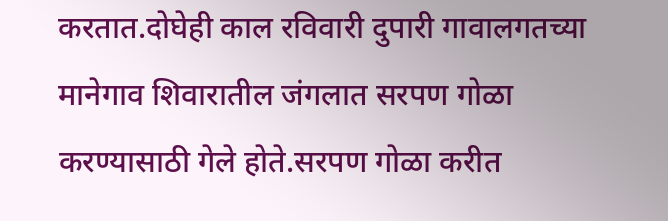करतात.दोघेही काल रविवारी दुपारी गावालगतच्या मानेगाव शिवारातील जंगलात सरपण गोळा करण्यासाठी गेले होते.सरपण गोळा करीत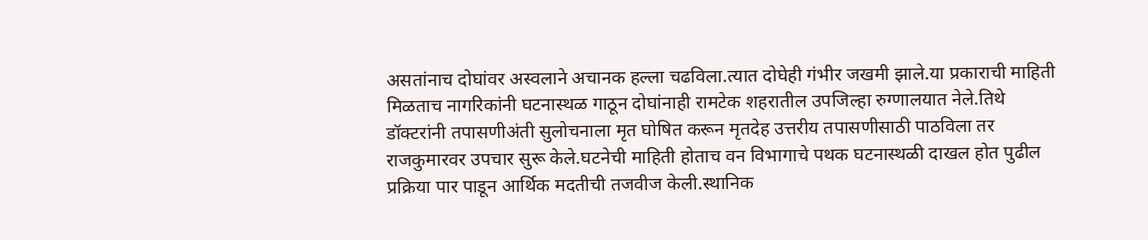असतांनाच दोघांवर अस्वलाने अचानक हल्ला चढविला.त्यात दोघेही गंभीर जखमी झाले.या प्रकाराची माहिती मिळताच नागरिकांनी घटनास्थळ गाठून दोघांनाही रामटेक शहरातील उपजिल्हा रुग्णालयात नेले.तिथे डॉक्टरांनी तपासणीअंती सुलोचनाला मृत घोषित करून मृतदेह उत्तरीय तपासणीसाठी पाठविला तर राजकुमारवर उपचार सुरू केले.घटनेची माहिती होताच वन विभागाचे पथक घटनास्थळी दाखल होत पुढील प्रक्रिया पार पाडून आर्थिक मदतीची तजवीज केली.स्थानिक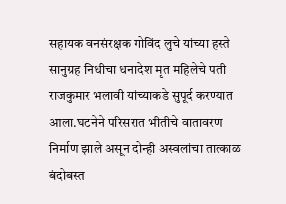सहायक वनसंरक्षक गोविंद लुचे यांच्या हस्ते सानुग्रह निधीचा धनादेश मृत महिलेचे पती राजकुमार भलावी यांच्याकडे सुपूर्द करण्यात आला.घटनेने परिसरात भीतीचे वातावरण निर्माण झाले असून दोन्ही अस्वलांचा तात्काळ बंदोबस्त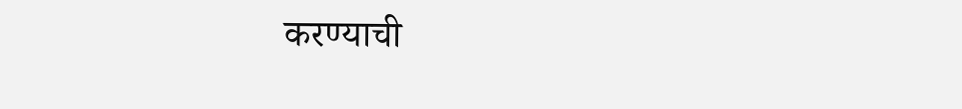करण्याची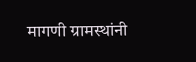मागणी ग्रामस्थांनी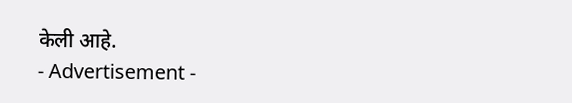केली आहे.
- Advertisement -